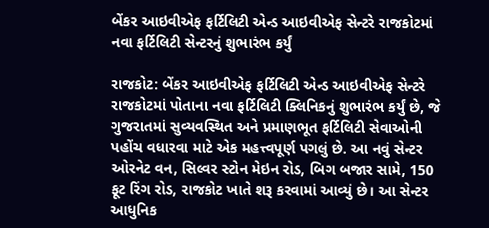બેંકર આઇવીએફ ફર્ટિલિટી એન્ડ આઇવીએફ સેન્ટરે રાજકોટમાં નવા ફર્ટિલિટી સેન્ટરનું શુભારંભ કર્યું

રાજકોટ: બેંકર આઇવીએફ ફર્ટિલિટી એન્ડ આઇવીએફ સેન્ટરે રાજકોટમાં પોતાના નવા ફર્ટિલિટી ક્લિનિકનું શુભારંભ કર્યું છે, જે ગુજરાતમાં સુવ્યવસ્થિત અને પ્રમાણભૂત ફર્ટિલિટી સેવાઓની પહોંચ વધારવા માટે એક મહત્ત્વપૂર્ણ પગલું છે. આ નવું સેન્ટર ઓરનેટ વન, સિલ્વર સ્ટોન મેઇન રોડ, બિગ બજાર સામે, 150 ફૂટ રિંગ રોડ, રાજકોટ ખાતે શરૂ કરવામાં આવ્યું છે। આ સેન્ટર આધુનિક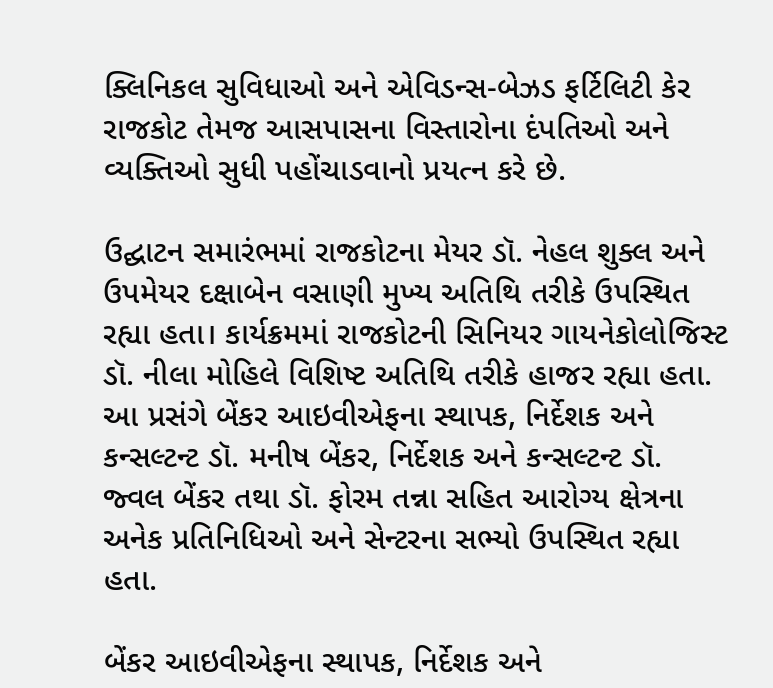ક્લિનિકલ સુવિધાઓ અને એવિડન્સ-બેઝડ ફર્ટિલિટી કેર રાજકોટ તેમજ આસપાસના વિસ્તારોના દંપતિઓ અને વ્યક્તિઓ સુધી પહોંચાડવાનો પ્રયત્ન કરે છે.

ઉદ્ઘાટન સમારંભમાં રાજકોટના મેયર ડૉ. નેહલ શુક્લ અને ઉપમેયર દક્ષાબેન વસાણી મુખ્ય અતિથિ તરીકે ઉપસ્થિત રહ્યા હતા। કાર્યક્રમમાં રાજકોટની સિનિયર ગાયનેકોલોજિસ્ટ ડૉ. નીલા મોહિલે વિશિષ્ટ અતિથિ તરીકે હાજર રહ્યા હતા. આ પ્રસંગે બેંકર આઇવીએફના સ્થાપક, નિર્દેશક અને કન્સલ્ટન્ટ ડૉ. મનીષ બેંકર, નિર્દેશક અને કન્સલ્ટન્ટ ડૉ. જ્વલ બેંકર તથા ડૉ. ફોરમ તન્ના સહિત આરોગ્ય ક્ષેત્રના અનેક પ્રતિનિધિઓ અને સેન્ટરના સભ્યો ઉપસ્થિત રહ્યા હતા.

બેંકર આઇવીએફના સ્થાપક, નિર્દેશક અને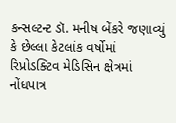કન્સલ્ટન્ટ ડૉ. મનીષ બેંકરે જણાવ્યું કે છેલ્લા કેટલાંક વર્ષોમાં રિપ્રોડક્ટિવ મેડિસિન ક્ષેત્રમાં નોંધપાત્ર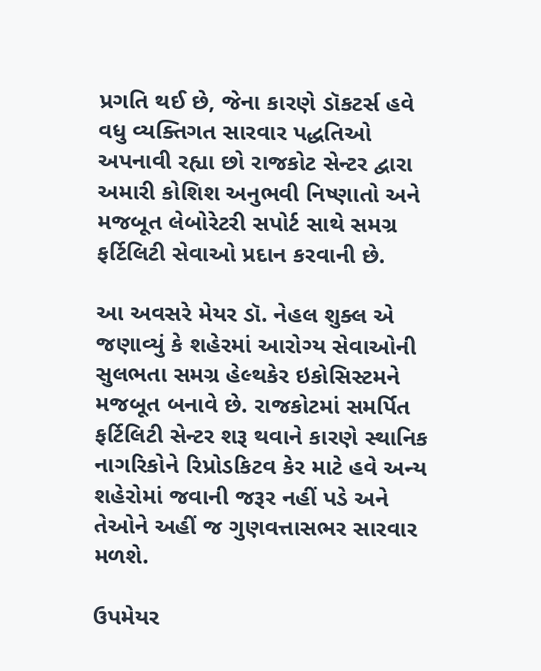પ્રગતિ થઈ છે, જેના કારણે ડૉકટર્સ હવે વધુ વ્યક્તિગત સારવાર પદ્ધતિઓ અપનાવી રહ્યા છો રાજકોટ સેન્ટર દ્વારા અમારી કોશિશ અનુભવી નિષ્ણાતો અને મજબૂત લેબોરેટરી સપોર્ટ સાથે સમગ્ર ફર્ટિલિટી સેવાઓ પ્રદાન કરવાની છે.

આ અવસરે મેયર ડૉ. નેહલ શુક્લ એ જણાવ્યું કે શહેરમાં આરોગ્ય સેવાઓની સુલભતા સમગ્ર હેલ્થકેર ઇકોસિસ્ટમને મજબૂત બનાવે છે. રાજકોટમાં સમર્પિત ફર્ટિલિટી સેન્ટર શરૂ થવાને કારણે સ્થાનિક નાગરિકોને રિપ્રોડકિટવ કેર માટે હવે અન્ય શહેરોમાં જવાની જરૂર નહીં પડે અને તેઓને અહીં જ ગુણવત્તાસભર સારવાર મળશે.

ઉપમેયર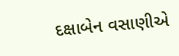દક્ષાબેન વસાણીએ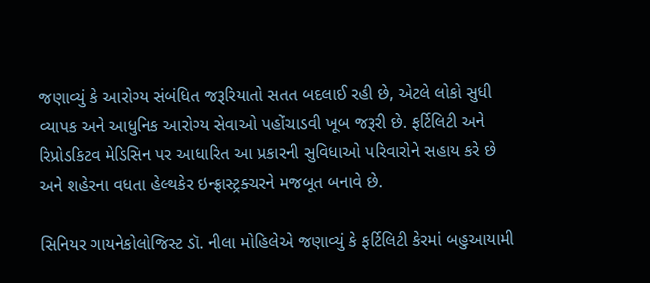જણાવ્યું કે આરોગ્ય સંબંધિત જરૂરિયાતો સતત બદલાઈ રહી છે, એટલે લોકો સુધી વ્યાપક અને આધુનિક આરોગ્ય સેવાઓ પહોંચાડવી ખૂબ જરૂરી છે. ફર્ટિલિટી અને રિપ્રોડકિટવ મેડિસિન પર આધારિત આ પ્રકારની સુવિધાઓ પરિવારોને સહાય કરે છે અને શહેરના વધતા હેલ્થકેર ઇન્ફ્રાસ્ટ્રક્ચરને મજબૂત બનાવે છે.

સિનિયર ગાયનેકોલોજિસ્ટ ડૉ. નીલા મોહિલેએ જણાવ્યું કે ફર્ટિલિટી કેરમાં બહુઆયામી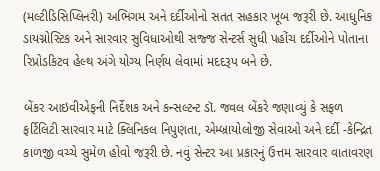(મલ્ટીડિસિપ્લિનરી) અભિગમ અને દર્દીઓનો સતત સહકાર ખૂબ જરૂરી છે. આધુનિક ડાયગ્નોસ્ટિક અને સારવાર સુવિધાઓથી સજ્જ સેન્ટર્સ સુધી પહોંચ દર્દીઓને પોતાના રિપ્રોડકિટવ હેલ્થ અંગે યોગ્ય નિર્ણય લેવામાં મદદરૂપ બને છે.

બેંકર આઇવીએફની નિર્દેશક અને કન્સલ્ટન્ટ ડૉ. જવલ બેંકરે જણાવ્યું કે સફળ ફર્ટિલિટી સારવાર માટે ક્લિનિકલ નિપુણતા, એમ્બ્રાયોલોજી સેવાઓ અને દર્દી -કેન્દ્રિત કાળજી વચ્ચે સુમેળ હોવો જરૂરી છે. નવું સેન્ટર આ પ્રકારનું ઉત્તમ સારવાર વાતાવરણ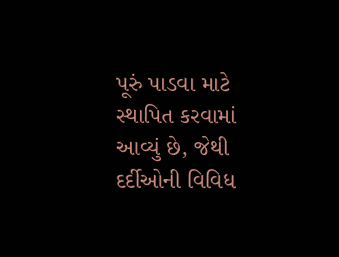પૂરું પાડવા માટે સ્થાપિત કરવામાં આવ્યું છે, જેથી દર્દીઓની વિવિધ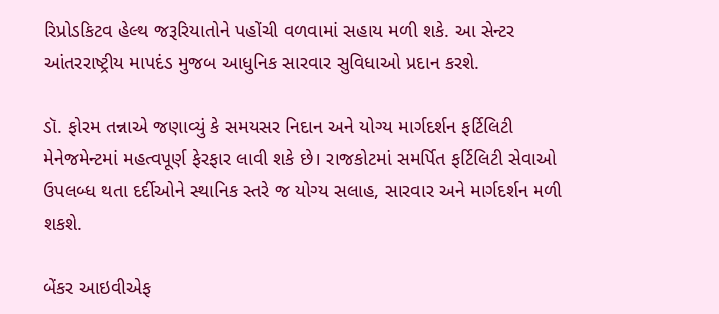રિપ્રોડકિટવ હેલ્થ જરૂરિયાતોને પહોંચી વળવામાં સહાય મળી શકે. આ સેન્ટર આંતરરાષ્ટ્રીય માપદંડ મુજબ આધુનિક સારવાર સુવિધાઓ પ્રદાન કરશે.

ડૉ. ફોરમ તન્નાએ જણાવ્યું કે સમયસર નિદાન અને યોગ્ય માર્ગદર્શન ફર્ટિલિટી મેનેજમેન્ટમાં મહત્વપૂર્ણ ફેરફાર લાવી શકે છે। રાજકોટમાં સમર્પિત ફર્ટિલિટી સેવાઓ ઉપલબ્ધ થતા દર્દીઓને સ્થાનિક સ્તરે જ યોગ્ય સલાહ, સારવાર અને માર્ગદર્શન મળી શકશે.

બેંકર આઇવીએફ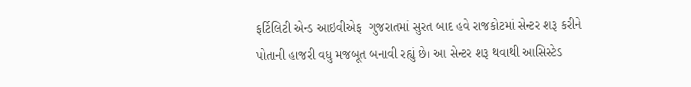ફર્ટિલિટી એન્ડ આઇવીએફ  ગુજરાતમાં સુરત બાદ હવે રાજકોટમાં સેન્ટર શરૂ કરીને પોતાની હાજરી વધુ મજબૂત બનાવી રહ્યું છે। આ સેન્ટર શરૂ થવાથી આસિસ્ટેડ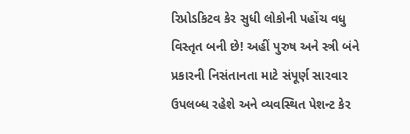રિપ્રોડકિટવ કેર સુધી લોકોની પહોંચ વધુ વિસ્તૃત બની છે! અહીં પુરુષ અને સ્ત્રી બંને પ્રકારની નિસંતાનતા માટે સંપૂર્ણ સારવાર ઉપલબ્ધ રહેશે અને વ્યવસ્થિત પેશન્ટ કેર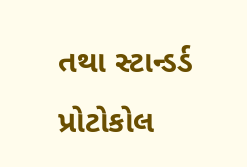તથા સ્ટાન્ડર્ડ પ્રોટોકોલ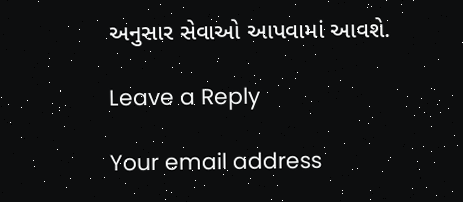અનુસાર સેવાઓ આપવામાં આવશે.

Leave a Reply

Your email address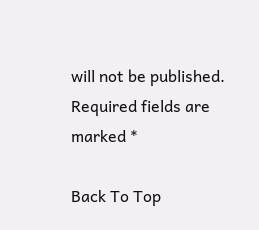will not be published. Required fields are marked *

Back To Top